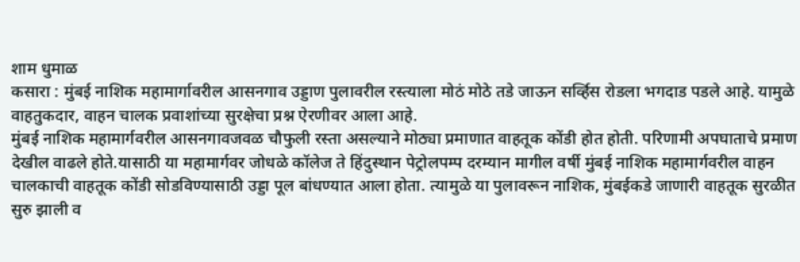शाम धुमाळ
कसारा : मुंबई नाशिक महामार्गावरील आसनगाव उड्डाण पुलावरील रस्त्याला मोठं मोठे तडे जाऊन सर्व्हिस रोडला भगदाड पडले आहे. यामुळे वाहतुकदार, वाहन चालक प्रवाशांच्या सुरक्षेचा प्रश्न ऐरणीवर आला आहे.
मुंबई नाशिक महामार्गवरील आसनगावजवळ चौफुली रस्ता असल्याने मोठ्या प्रमाणात वाहतूक कोंडी होत होती. परिणामी अपघाताचे प्रमाण देखील वाढले होते.यासाठी या महामार्गवर जोधळे कॉलेज ते हिंदुस्थान पेट्रोलपम्प दरम्यान मागील वर्षी मुंबई नाशिक महामार्गवरील वाहन चालकाची वाहतूक कोंडी सोडविण्यासाठी उड्डा पूल बांधण्यात आला होता. त्यामुळे या पुलावरून नाशिक, मुंबईकडे जाणारी वाहतूक सुरळीत सुरु झाली व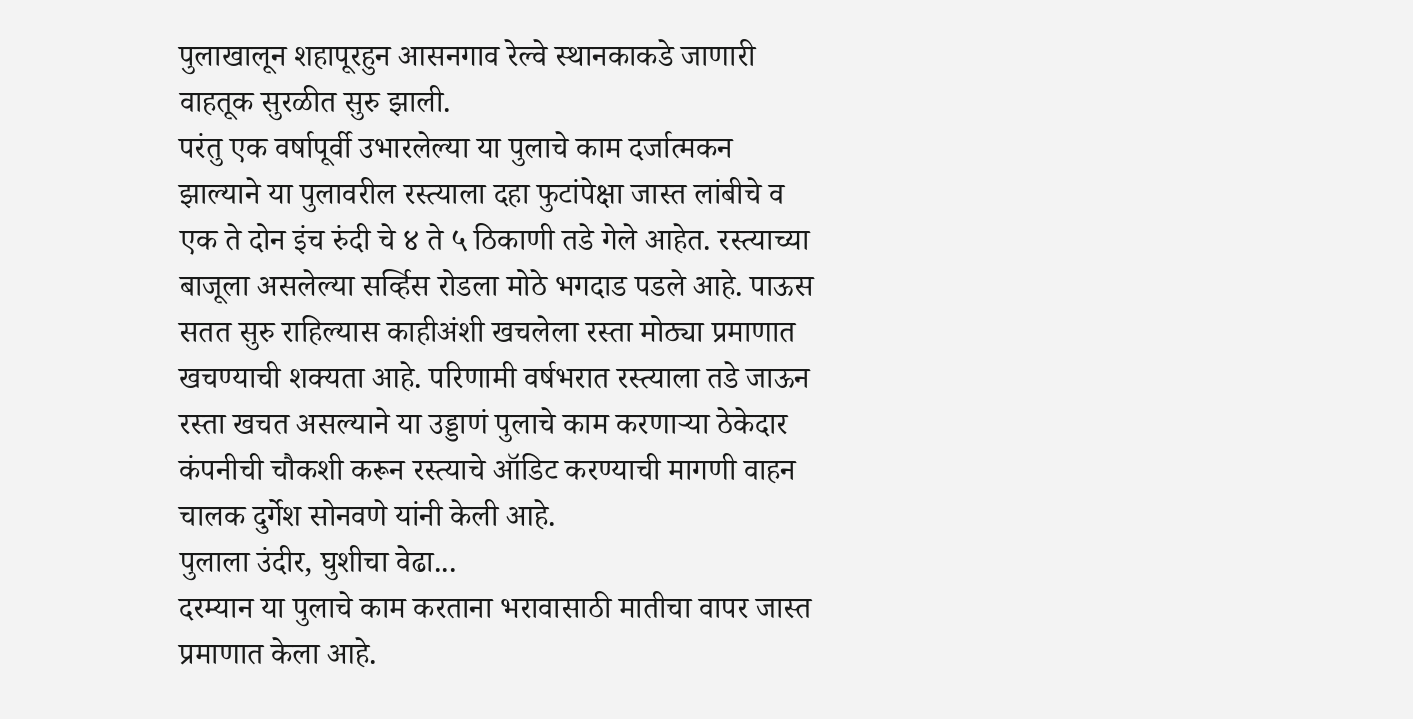पुलाखालून शहापूरहुन आसनगाव रेल्वे स्थानकाकडे जाणारी वाहतूक सुरळीत सुरु झाली.
परंतु एक वर्षापूर्वी उभारलेल्या या पुलाचे काम दर्जात्मकन झाल्याने या पुलावरील रस्त्याला दहा फुटांपेक्षा जास्त लांबीचे व एक ते दोन इंच रुंदी चे ४ ते ५ ठिकाणी तडे गेले आहेत. रस्त्याच्या बाजूला असलेल्या सर्व्हिस रोडला मोठे भगदाड पडले आहे. पाऊस सतत सुरु राहिल्यास काहीअंशी खचलेला रस्ता मोठ्या प्रमाणात खचण्याची शक्यता आहे. परिणामी वर्षभरात रस्त्याला तडे जाऊन रस्ता खचत असल्याने या उड्डाणं पुलाचे काम करणाऱ्या ठेकेदार कंपनीची चौकशी करून रस्त्याचे ऑडिट करण्याची मागणी वाहन चालक दुर्गेश सोनवणे यांनी केली आहे.
पुलाला उंदीर, घुशीचा वेढा...
दरम्यान या पुलाचे काम करताना भरावासाठी मातीचा वापर जास्त प्रमाणात केला आहे.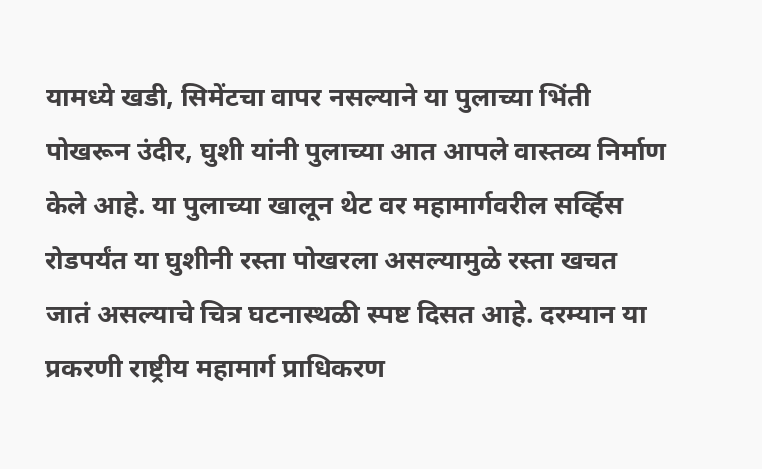यामध्ये खडी, सिमेंटचा वापर नसल्याने या पुलाच्या भिंती पोखरून उंदीर, घुशी यांनी पुलाच्या आत आपले वास्तव्य निर्माण केले आहे. या पुलाच्या खालून थेट वर महामार्गवरील सर्व्हिस रोडपर्यंत या घुशीनी रस्ता पोखरला असल्यामुळे रस्ता खचत जातं असल्याचे चित्र घटनास्थळी स्पष्ट दिसत आहे. दरम्यान या प्रकरणी राष्ट्रीय महामार्ग प्राधिकरण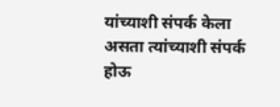यांच्याशी संपर्क केला असता त्यांच्याशी संपर्क होऊ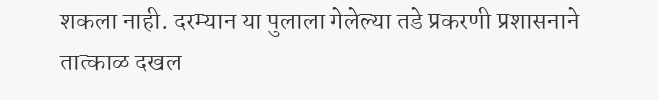शकला नाही. दरम्यान या पुलाला गेलेल्या तडे प्रकरणी प्रशासनाने तात्काळ दखल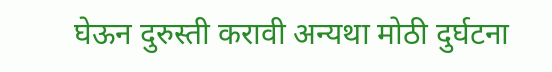घेऊन दुरुस्ती करावी अन्यथा मोठी दुर्घटना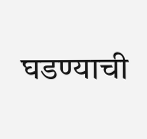घडण्याची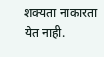शक्यता नाकारता येत नाही.